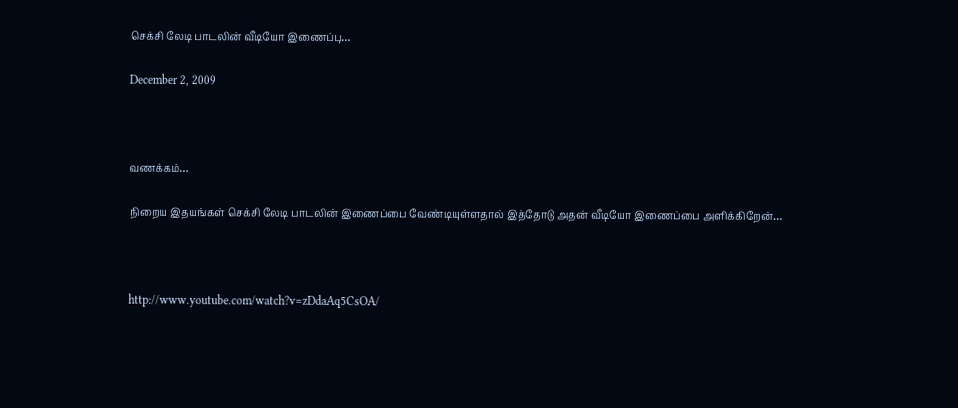செக்சி லேடி பாடலின் வீடியோ இணைப்பு…

December 2, 2009



வணக்கம்…

நிறைய இதயங்கள் செக்சி லேடி பாடலின் இணைப்பை வேண்டியுள்ளதால் இத்தோடு அதன் வீடியோ இணைப்பை அளிக்கிறேன்…



http://www.youtube.com/watch?v=zDdaAq5CsOA/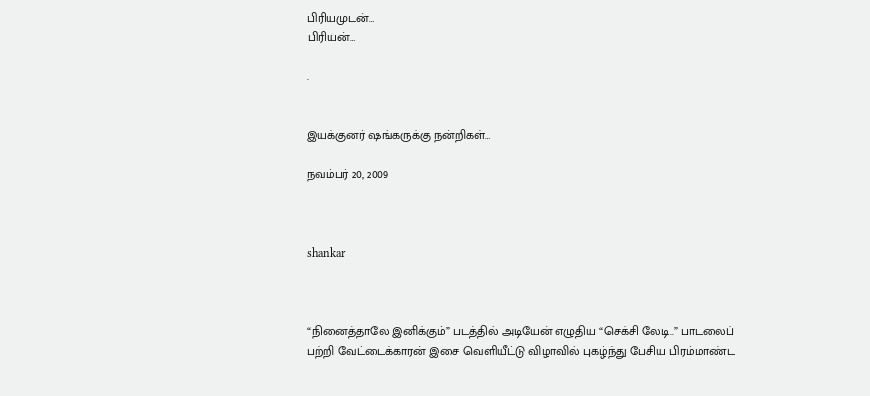பிரியமுடன்…
பிரியன்…

.


இயக்குனர் ஷங்கருக்கு நன்றிகள்…

நவம்பர் 20, 2009



shankar



“நினைத்தாலே இனிக்கும்” படத்தில் அடியேன் எழுதிய “செக்சி லேடி..” பாடலைப் பற்றி வேட்டைக்காரன் இசை வெளியீட்டு விழாவில் புகழ்ந்து பேசிய பிரம்மாண்ட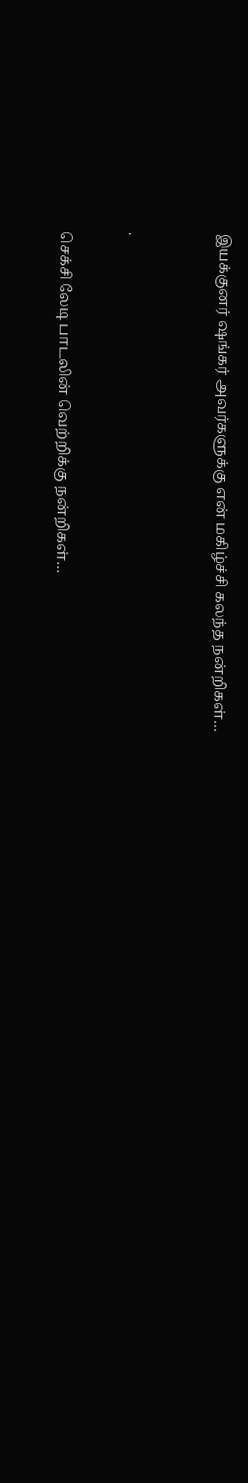இயக்குனர் ஷங்கர் அவர்களுக்கு என் மகிழ்ச்சி கலந்த நன்றிகள்…



.


செக்சி லேடி பாடலின் வெற்றிக்கு நன்றிகள்…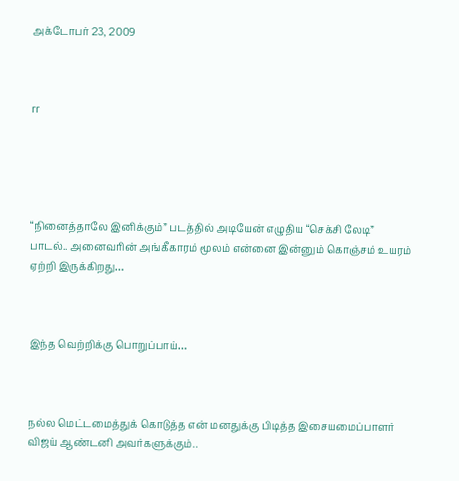அக்டோபர் 23, 2009



rr





“நினைத்தாலே இனிக்கும்” படத்தில் அடியேன் எழுதிய “செக்சி லேடி” பாடல்.. அனைவரின் அங்கீகாரம் மூலம் என்னை இன்னும் கொஞ்சம் உயரம் ஏற்றி இருக்கிறது…



இந்த வெற்றிக்கு பொறுப்பாய்…



நல்ல மெட்டமைத்துக் கொடுத்த என் மனதுக்கு பிடித்த இசையமைப்பாளர் விஜய் ஆண்டனி அவர்களுக்கும்..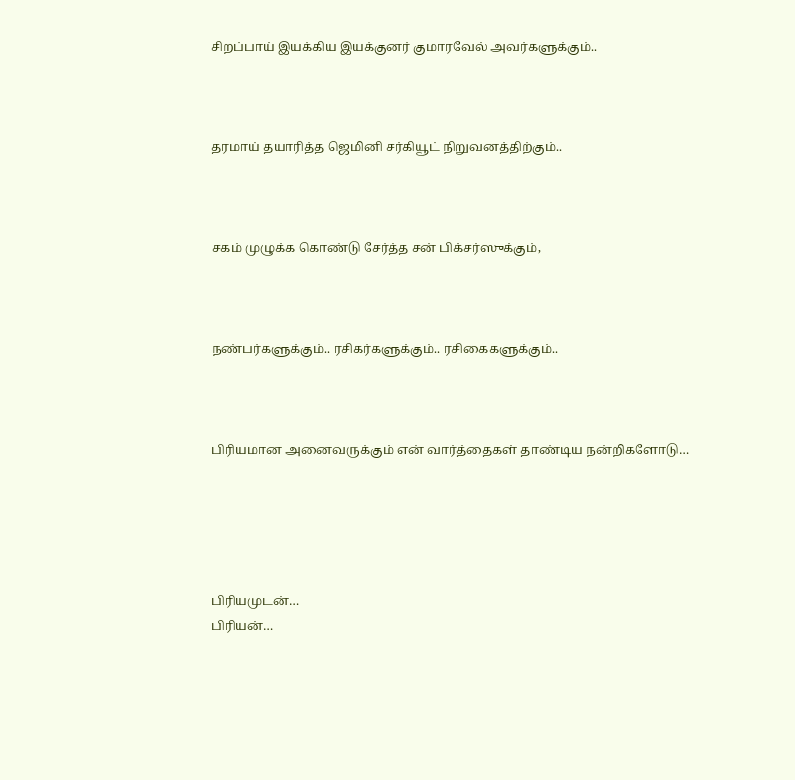சிறப்பாய் இயக்கிய இயக்குனர் குமாரவேல் அவர்களுக்கும்..



தரமாய் தயாரித்த ஜெமினி சர்கியூட் நிறுவனத்திற்கும்..



சகம் முழுக்க கொண்டு சேர்த்த சன் பிக்சர்ஸுக்கும்,



நண்பர்களுக்கும்.. ரசிகர்களுக்கும்.. ரசிகைகளுக்கும்..



பிரியமான அனைவருக்கும் என் வார்த்தைகள் தாண்டிய நன்றிகளோடு…





பிரியமுடன்…
பிரியன்…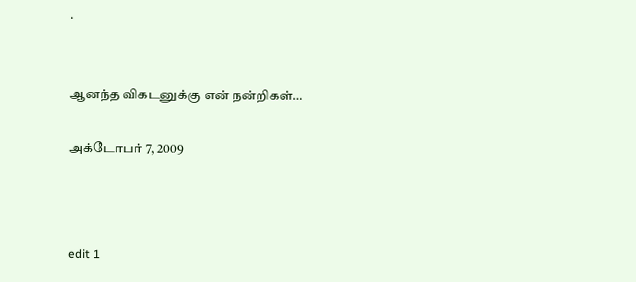.


ஆனந்த விகடனுக்கு என் நன்றிகள்…

அக்டோபர் 7, 2009



edit 1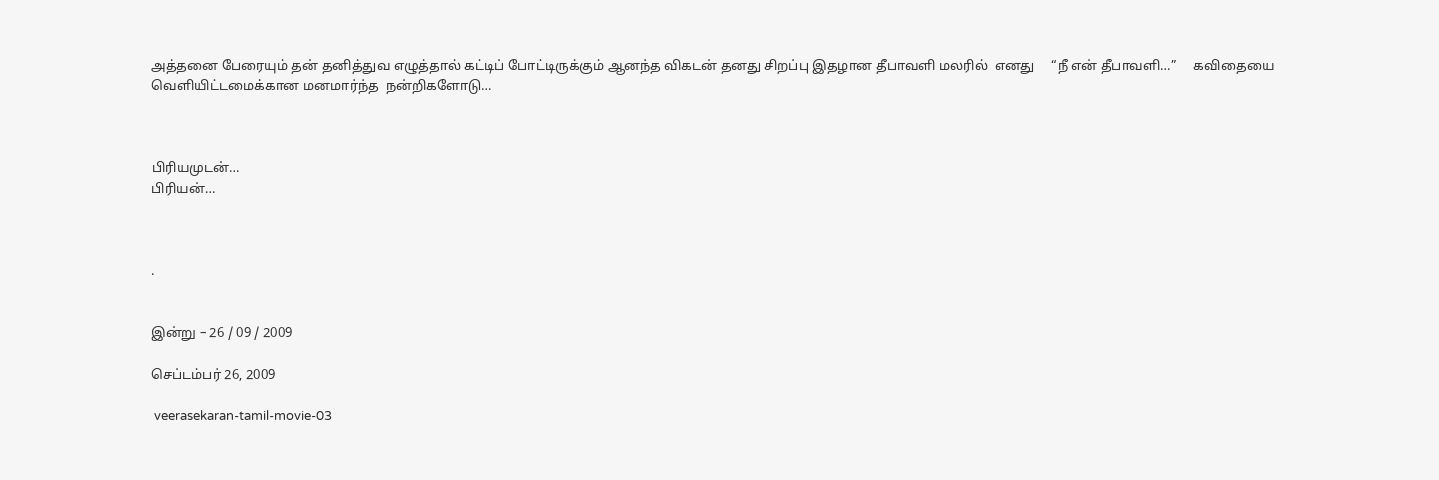அத்தனை பேரையும் தன் தனித்துவ எழுத்தால் கட்டிப் போட்டிருக்கும் ஆனந்த விகடன் தனது சிறப்பு இதழான தீபாவளி மலரில்  எனது     “நீ என் தீபாவளி…”     கவிதையை  வெளியிட்டமைக்கான மனமார்ந்த  நன்றிகளோடு…



பிரியமுடன்…
பிரியன்…



.


இன்று – 26 / 09 / 2009

செப்டம்பர் 26, 2009

 veerasekaran-tamil-movie-03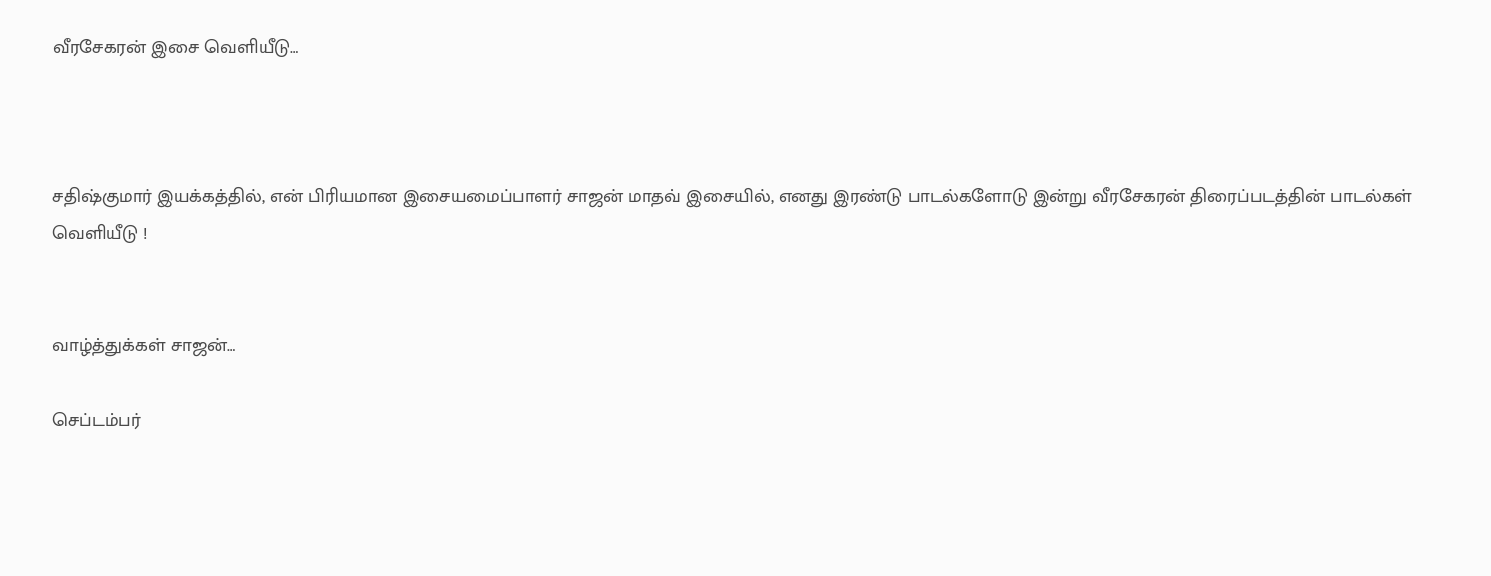வீரசேகரன் இசை வெளியீடு…



சதிஷ்குமார் இயக்கத்தில், என் பிரியமான இசையமைப்பாளர் சாஜன் மாதவ் இசையில், எனது இரண்டு பாடல்களோடு இன்று வீரசேகரன் திரைப்படத்தின் பாடல்கள் வெளியீடு !


வாழ்த்துக்கள் சாஜன்…

செப்டம்பர்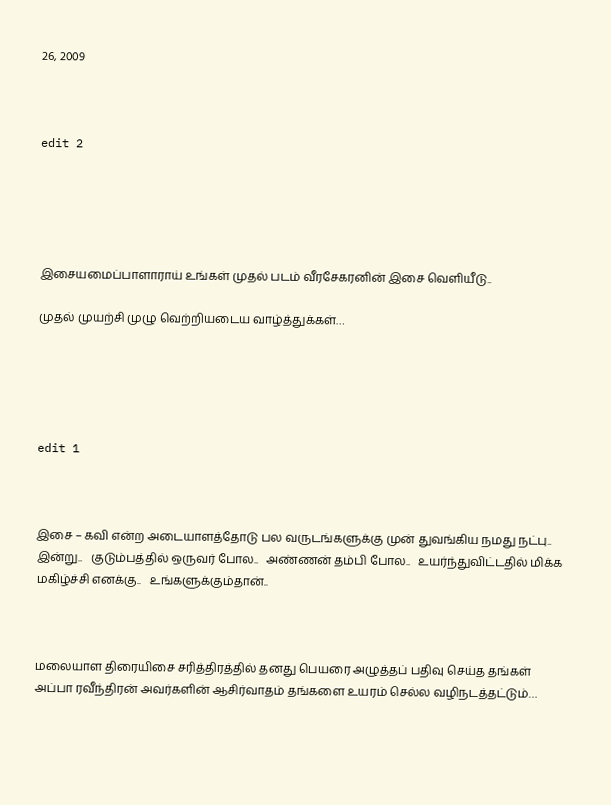26, 2009



edit 2





இசையமைப்பாளாராய் உங்கள் முதல் படம் வீரசேகரனின் இசை வெளியீடு..

முதல் முயற்சி முழு வெற்றியடைய வாழ்த்துக்கள்…





edit 1



இசை – கவி என்ற அடையாளத்தோடு பல வருடங்களுக்கு முன் துவங்கிய நமது நட்பு..   இன்று..   குடும்பத்தில் ஒருவர் போல..   அண்ணன் தம்பி போல..   உயர்ந்துவிட்டதில் மிக்க மகிழ்ச்சி எனக்கு..   உங்களுக்கும்தான்..



மலையாள திரையிசை சரித்திரத்தில் தனது பெயரை அழுத்தப் பதிவு செய்த தங்கள் அப்பா ரவீந்திரன் அவர்களின் ஆசிர்வாதம் தங்களை உயரம் செல்ல வழிநடத்தட்டும்…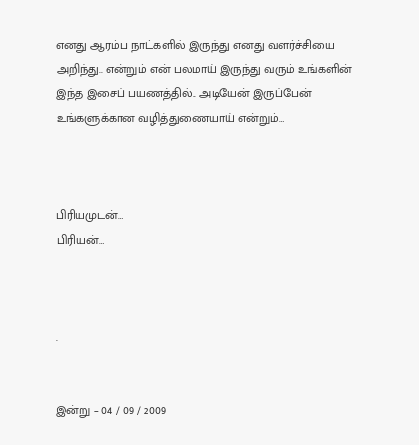எனது ஆரம்ப நாட்களில் இருந்து எனது வளர்ச்சியை அறிந்து.. என்றும் என் பலமாய் இருந்து வரும் உங்களின் இந்த இசைப் பயணத்தில்.. அடியேன் இருப்பேன் உங்களுக்கான வழித்துணையாய் என்றும்…



பிரியமுடன்…
பிரியன்…



.


இன்று – 04 / 09 / 2009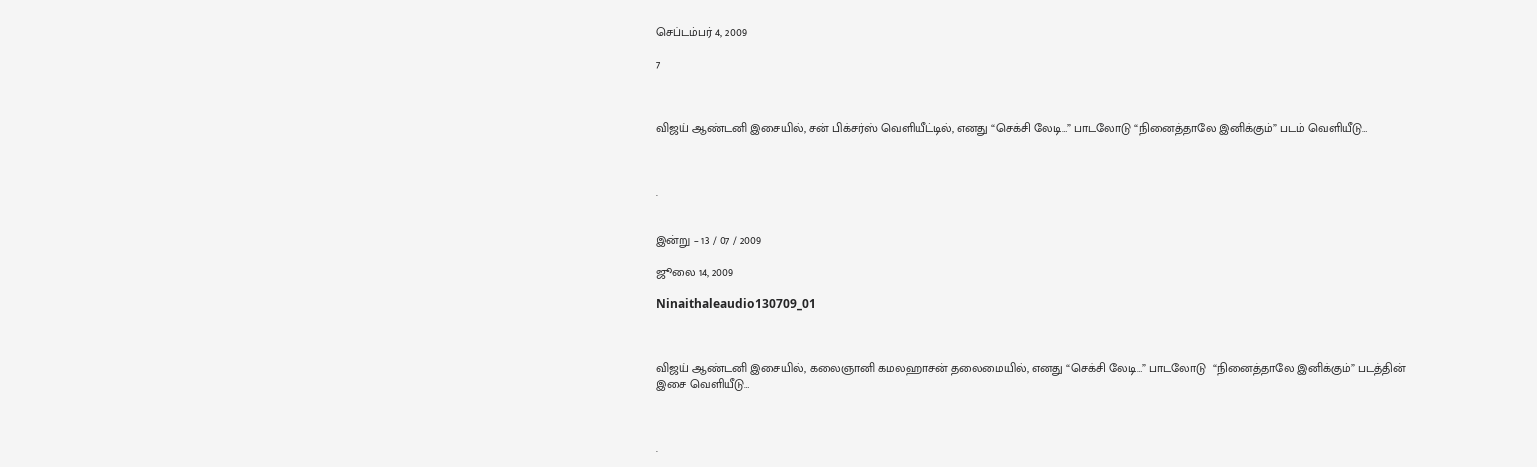செப்டம்பர் 4, 2009

7



விஜய் ஆண்டனி இசையில், சன் பிக்சர்ஸ் வெளியீட்டில், எனது “செக்சி லேடி…” பாடலோடு “நினைத்தாலே இனிக்கும்” படம் வெளியீடு…



.


இன்று – 13 / 07 / 2009

ஜூலை 14, 2009

Ninaithaleaudio130709_01



விஜய் ஆண்டனி இசையில், கலைஞானி கமலஹாசன் தலைமையில், எனது “செக்சி லேடி…” பாடலோடு  “நினைத்தாலே இனிக்கும்” படத்தின் இசை வெளியீடு…



.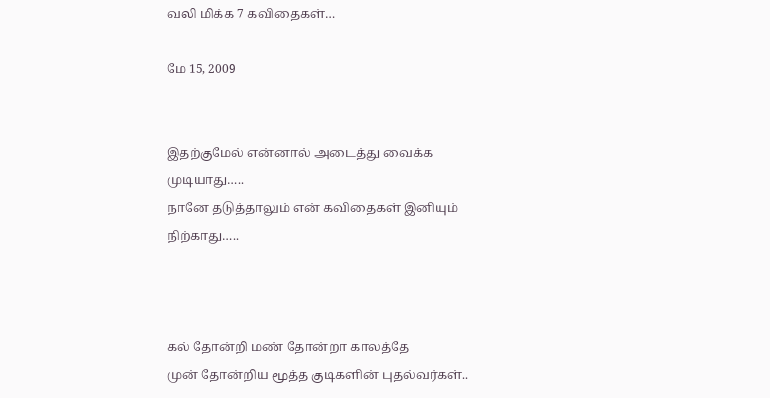வலி மிக்க 7 கவிதைகள்…

மே 15, 2009


இதற்குமேல் என்னால் அடைத்து வைக்க முடியாது…..
நானே தடுத்தாலும் என் கவிதைகள் இனியும் நிற்காது…..



கல் தோன்றி மண் தோன்றா காலத்தே
முன் தோன்றிய மூத்த குடிகளின் புதல்வர்கள்..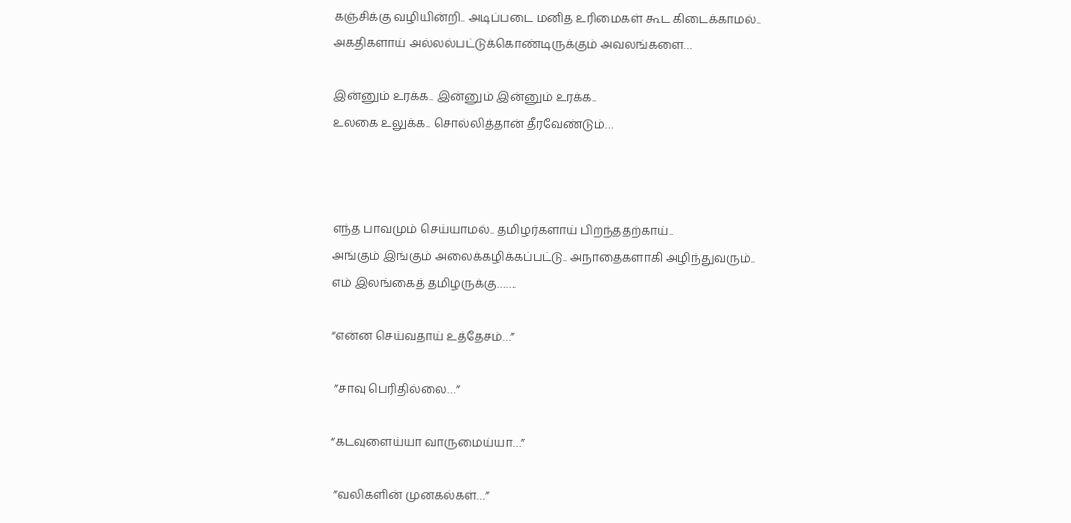கஞ்சிக்கு வழியின்றி.. அடிப்படை மனித உரிமைகள் கூட கிடைக்காமல்..
அகதிகளாய் அல்லல்பட்டுக்கொண்டிருக்கும் அவலங்களை…

இன்னும் உரக்க.. இன்னும் இன்னும் உரக்க..
உலகை உலுக்க.. சொல்லித்தான் தீரவேண்டும்…



எந்த பாவமும் செய்யாமல்.. தமிழர்களாய் பிறந்ததற்காய்..
அங்கும் இங்கும் அலைக்கழிக்கப்பட்டு.. அநாதைகளாகி அழிந்துவரும்..
எம் இலங்கைத் தமிழருக்கு…….

“என்ன செய்வதாய் உத்தேசம்…”

 ”சாவு பெரிதில்லை…”

“கடவுளைய்யா வாருமைய்யா…”

 ”வலிகளின் முனகல்கள்…”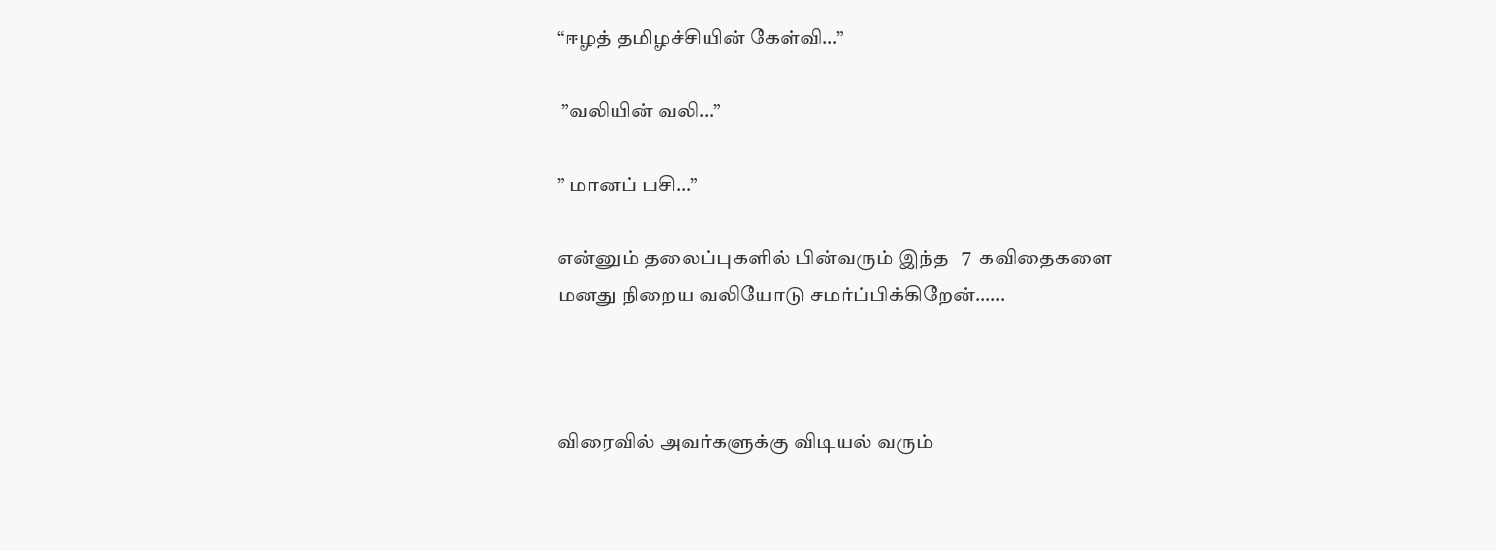“ஈழத் தமிழச்சியின் கேள்வி…”

 ”வலியின் வலி…”

” மானப் பசி…”

என்னும் தலைப்புகளில் பின்வரும் இந்த   7  கவிதைகளை
மனது நிறைய வலியோடு சமர்ப்பிக்கிறேன்……



விரைவில் அவர்களுக்கு விடியல் வரும்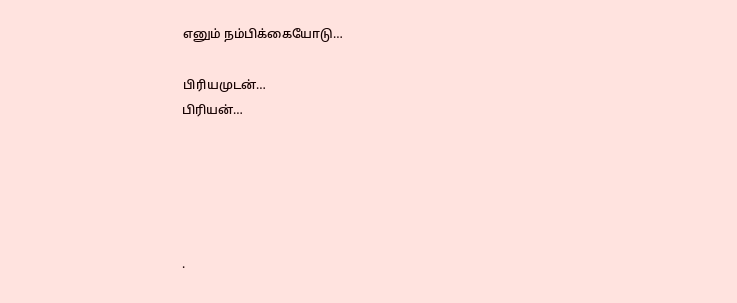எனும் நம்பிக்கையோடு…

பிரியமுடன்…
பிரியன்…





.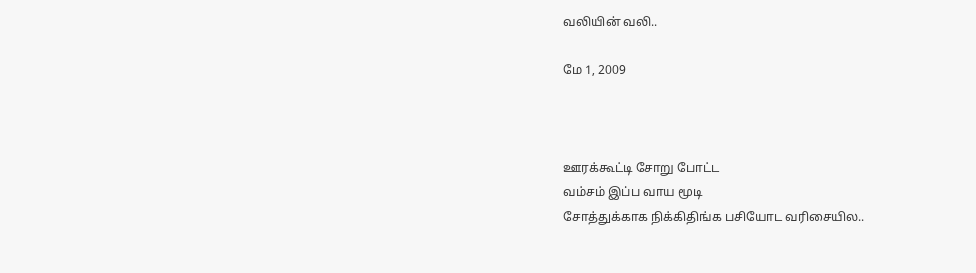வலியின் வலி..

மே 1, 2009



ஊரக்கூட்டி சோறு போட்ட
வம்சம் இப்ப வாய மூடி
சோத்துக்காக நிக்கிதிங்க பசியோட வரிசையில..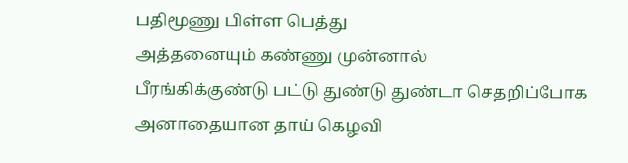பதிமூணு பிள்ள பெத்து
அத்தனையும் கண்ணு முன்னால்
பீரங்கிக்குண்டு பட்டு துண்டு துண்டா செதறிப்போக
அனாதையான தாய் கெழவி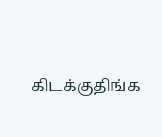கிடக்குதிங்க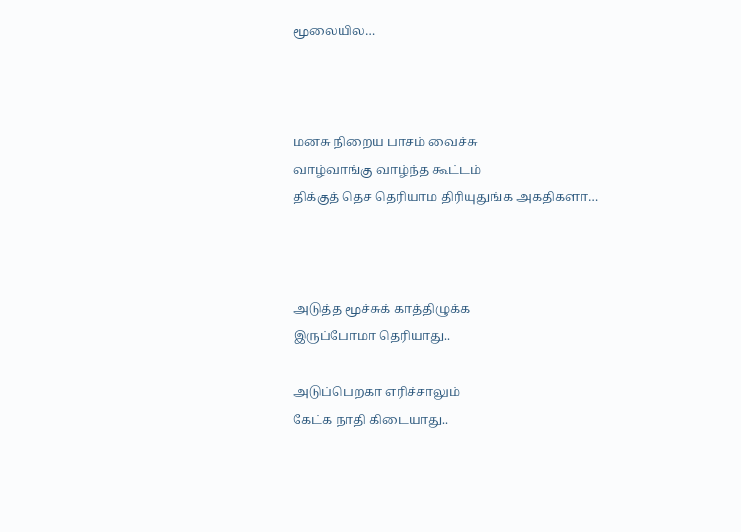மூலையில…



மனசு நிறைய பாசம் வைச்சு
வாழ்வாங்கு வாழ்ந்த கூட்டம்
திக்குத் தெச தெரியாம திரியுதுங்க அகதிகளா…



அடுத்த மூச்சுக் காத்திழுக்க
இருப்போமா தெரியாது..

அடுப்பெறகா எரிச்சாலும்
கேட்க நாதி கிடையாது..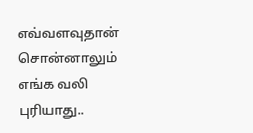எவ்வளவுதான் சொன்னாலும்
எங்க வலி புரியாது..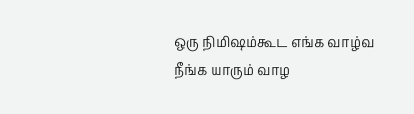ஒரு நிமிஷம்கூட எங்க வாழ்வ
நீங்க யாரும் வாழ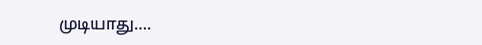முடியாது….